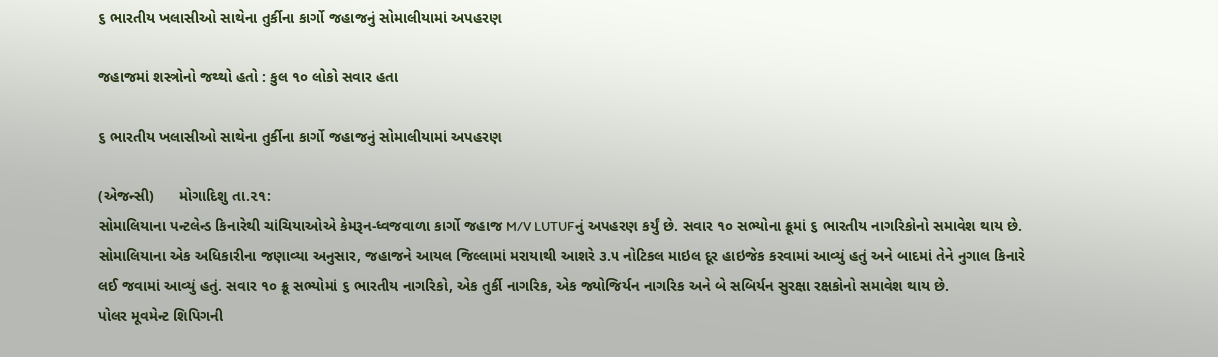૬ ભારતીય ખલાસીઓ સાથેના તુર્કીના કાર્ગો જહાજનું સોમાલીયામાં અપહરણ

જહાજમાં શસ્ત્રોનો જથ્થો હતો : કુલ ૧૦ લોકો સવાર હતા

૬ ભારતીય ખલાસીઓ સાથેના તુર્કીના કાર્ગો જહાજનું સોમાલીયામાં અપહરણ

(એજન્સી)      મોગાદિશુ તા.૨૧:
સોમાલિયાના પન્ટલેન્ડ કિનારેથી ચાંચિયાઓએ કેમરૂન-ધ્વજવાળા કાર્ગો જહાજ M/V LUTUFનું અપહરણ કર્યું છે. સવાર ૧૦ સભ્યોના ક્રૂમાં ૬ ભારતીય નાગરિકોનો સમાવેશ થાય છે.
સોમાલિયાના એક અધિકારીના જણાવ્યા અનુસાર, જહાજને આયલ જિલ્લામાં મરાયાથી આશરે ૩.૫ નોટિકલ માઇલ દૂર હાઇજેક કરવામાં આવ્યું હતું અને બાદમાં તેને નુગાલ કિનારે લઈ જવામાં આવ્યું હતું. સવાર ૧૦ ક્રૂ સભ્યોમાં ૬ ભારતીય નાગરિકો, એક તુર્કી નાગરિક, એક જ્યોજિર્યન નાગરિક અને બે સબિર્યન સુરક્ષા રક્ષકોનો સમાવેશ થાય છે.
પોલર મૂવમેન્ટ શિપિગની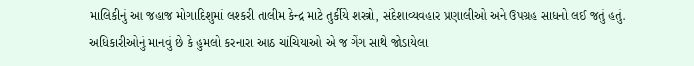માલિકીનું આ જહાજ મોગાદિશુમાં લશ્કરી તાલીમ કેન્દ્ર માટે તુર્કીયે શસ્ત્રો, સંદેશાવ્યવહાર પ્રણાલીઓ અને ઉપગ્રહ સાધનો લઈ જતું હતું. અધિકારીઓનું માનવું છે કે હુમલો કરનારા આઠ ચાંચિયાઓ એ જ ગેંગ સાથે જોડાયેલા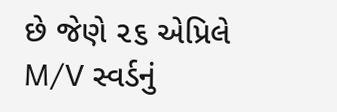છે જેણે ૨૬ એપ્રિલે M/V સ્વર્ડનું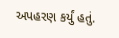અપહરણ કર્યું હતું.